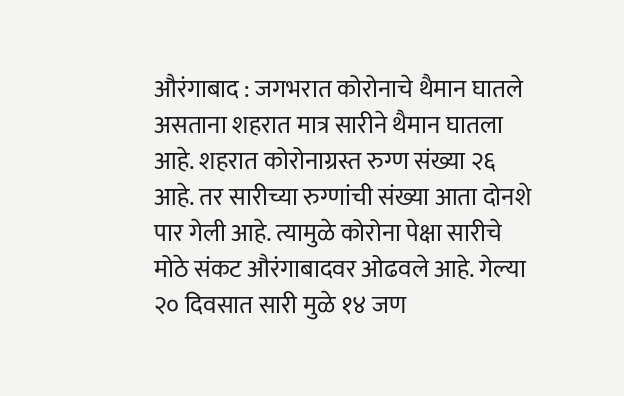औरंगाबाद : जगभरात कोरोनाचे थैमान घातले असताना शहरात मात्र सारीने थैमान घातला आहे. शहरात कोरोनाग्रस्त रुग्ण संख्या २६ आहे. तर सारीच्या रुग्णांची संख्या आता दोनशे पार गेली आहे. त्यामुळे कोरोना पेक्षा सारीचे मोठे संकट औरंगाबादवर ओढवले आहे. गेल्या २० दिवसात सारी मुळे १४ जण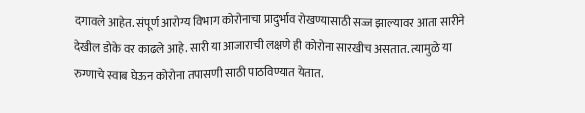दगावले आहेत. संपूर्ण आरोग्य विभाग कोरोनाचा प्रादुर्भाव रोखण्यासाठी सज्ज झाल्यावर आता सारीने देखील डोके वर काढले आहे. सारी या आजाराची लक्षणे ही कोरोना सारखीच असतात. त्यामुळे या रुग्णाचे स्वाब घेऊन कोरोना तपासणी साठी पाठविण्यात येतात.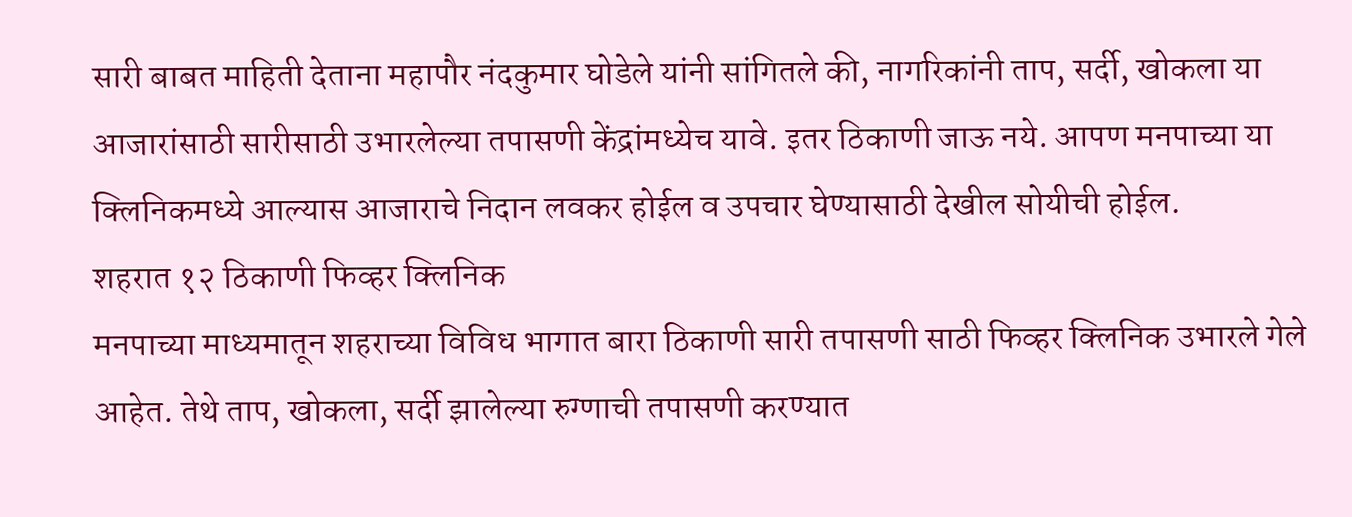सारी बाबत माहिती देताना महापौर नंदकुमार घोडेले यांनी सांगितले की, नागरिकांनी ताप, सर्दी, खोकला या आजारांसाठी सारीसाठी उभारलेल्या तपासणी केंद्रांमध्येच यावे. इतर ठिकाणी जाऊ नये. आपण मनपाच्या या क्लिनिकमध्ये आल्यास आजाराचे निदान लवकर होईल व उपचार घेण्यासाठी देखील सोयीची होईल.
शहरात १२ ठिकाणी फिव्हर क्लिनिक
मनपाच्या माध्यमातून शहराच्या विविध भागात बारा ठिकाणी सारी तपासणी साठी फिव्हर क्लिनिक उभारले गेले आहेत. तेथे ताप, खोकला, सर्दी झालेल्या रुग्णाची तपासणी करण्यात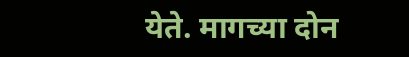येते. मागच्या दोन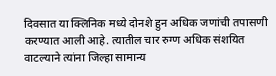दिवसात या क्लिनिक मध्ये दोनशे हुन अधिक जणांची तपासणी करण्यात आली आहे. त्यातील चार रुग्ण अधिक संशयित वाटल्याने त्यांना जिल्हा सामान्य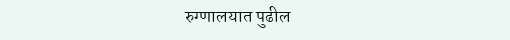रुग्णालयात पुढील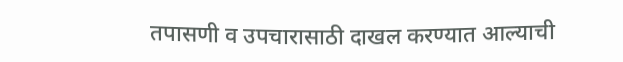तपासणी व उपचारासाठी दाखल करण्यात आल्याची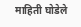माहिती घोडेले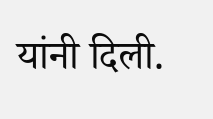यांनी दिली.